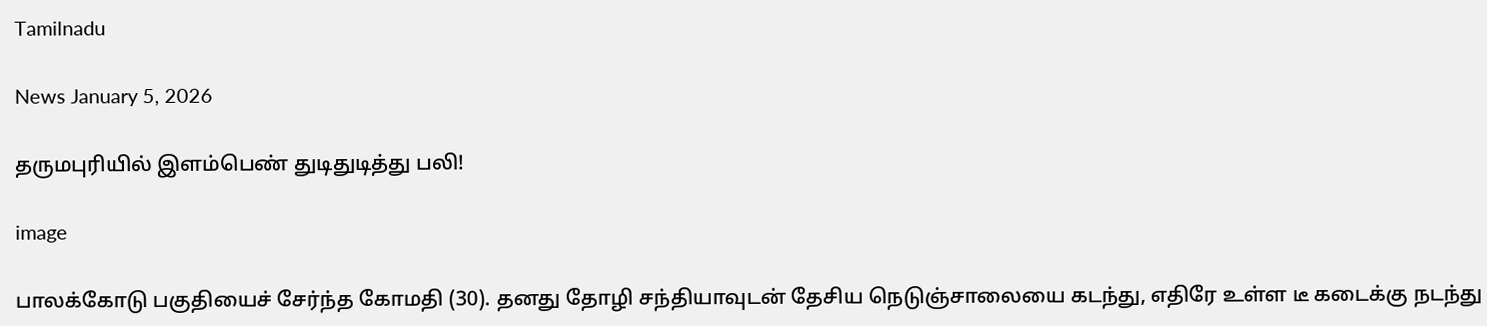Tamilnadu

News January 5, 2026

தருமபுரியில் இளம்பெண் துடிதுடித்து பலி!

image

பாலக்கோடு பகுதியைச் சேர்ந்த கோமதி (30). தனது தோழி சந்தியாவுடன் தேசிய நெடுஞ்சாலையை கடந்து, எதிரே உள்ள டீ கடைக்கு நடந்து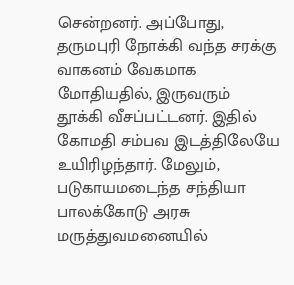சென்றனர். அப்போது, தருமபுரி நோக்கி வந்த சரக்கு வாகனம் வேகமாக மோதியதில், இருவரும் தூக்கி வீசப்பட்டனர். இதில் கோமதி சம்பவ இடத்திலேயே உயிரிழந்தார். மேலும், படுகாயமடைந்த சந்தியா பாலக்கோடு அரசு மருத்துவமனையில்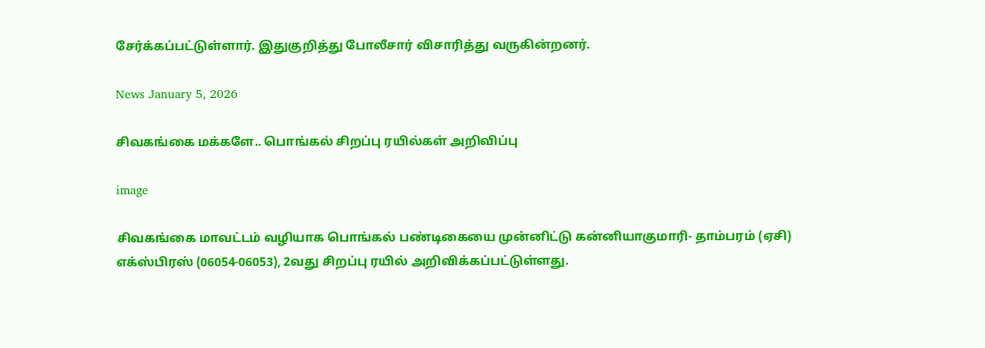சேர்க்கப்பட்டுள்ளார். இதுகுறித்து போலீசார் விசாரித்து வருகின்றனர்.

News January 5, 2026

சிவகங்கை மக்களே.. பொங்கல் சிறப்பு ரயில்கள் அறிவிப்பு

image

சிவகங்கை மாவட்டம் வழியாக பொங்கல் பண்டிகையை முன்னிட்டு கன்னியாகுமாரி- தாம்பரம் (ஏசி) எக்ஸ்பிரஸ் (06054-06053), 2வது சிறப்பு ரயில் அறிவிக்கப்பட்டுள்ளது.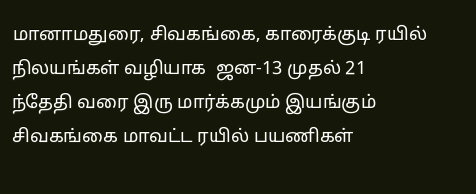மானாமதுரை, சிவகங்கை, காரைக்குடி ரயில் நிலயங்கள் வழியாக  ஜன-13 முதல் 21 ந்தேதி வரை இரு மார்க்கமும் இயங்கும் சிவகங்கை மாவட்ட ரயில் பயணிகள்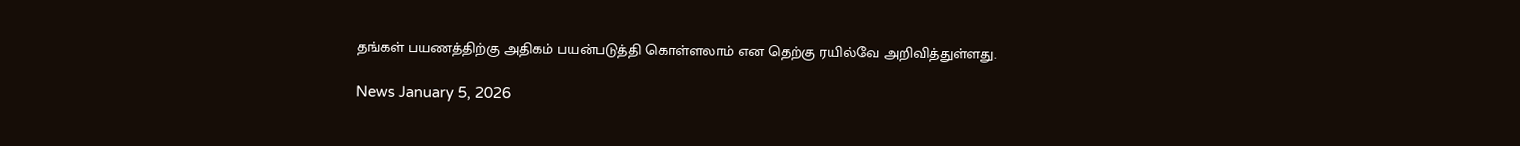தங்கள் பயணத்திற்கு அதிகம் பயன்படுத்தி கொள்ளலாம் என தெற்கு ரயில்வே அறிவித்துள்ளது.

News January 5, 2026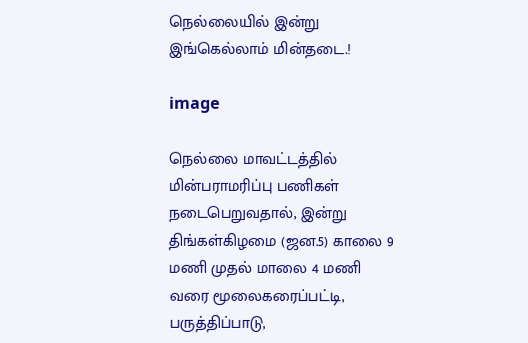நெல்லையில் இன்று இங்கெல்லாம் மின்தடை.!

image

நெல்லை மாவட்டத்தில் மின்பராமரிப்பு பணிகள் நடைபெறுவதால், இன்று திங்கள்கிழமை (ஜன.5) காலை 9 மணி முதல் மாலை 4 மணி வரை மூலைகரைப்பட்டி, பருத்திப்பாடு,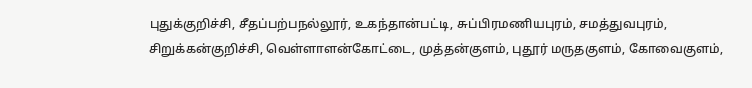புதுக்குறிச்சி, சீதப்பற்பநல்லூர், உகந்தான்பட்டி, சுப்பிரமணியபுரம், சமத்துவபுரம், சிறுக்கன்குறிச்சி, வெள்ளாளன்கோட்டை, முத்தன்குளம், புதூர் மருதகுளம், கோவைகுளம்,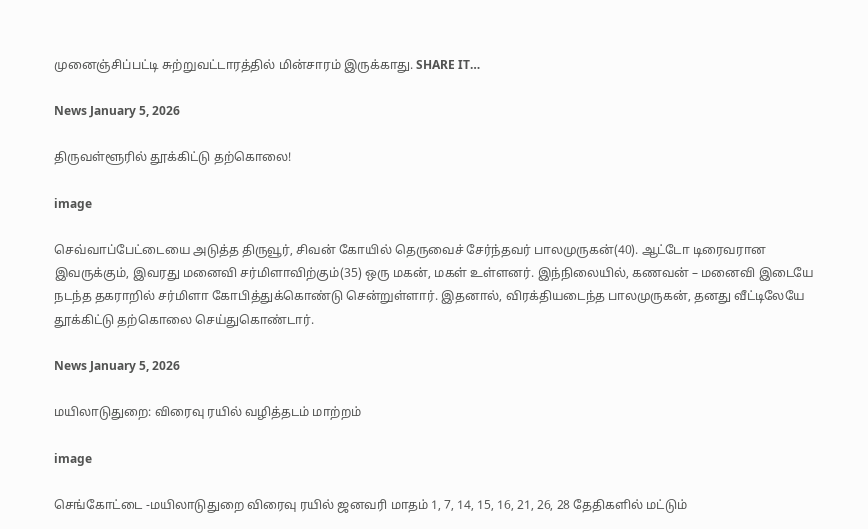முனைஞ்சிப்பட்டி சுற்றுவட்டாரத்தில் மின்சாரம் இருக்காது. SHARE IT…

News January 5, 2026

திருவள்ளூரில் தூக்கிட்டு தற்கொலை!

image

செவ்வாப்பேட்டையை அடுத்த திருவூர், சிவன் கோயில் தெருவைச் சேர்ந்தவர் பாலமுருகன்(40). ஆட்டோ டிரைவரான இவருக்கும், இவரது மனைவி சர்மிளாவிற்கும்(35) ஒரு மகன், மகள் உள்ளனர். இந்நிலையில், கணவன் – மனைவி இடையே நடந்த தகராறில் சர்மிளா கோபித்துக்கொண்டு சென்றுள்ளார். இதனால், விரக்தியடைந்த பாலமுருகன், தனது வீட்டிலேயே தூக்கிட்டு தற்கொலை செய்துகொண்டார்.

News January 5, 2026

மயிலாடுதுறை: விரைவு ரயில் வழித்தடம் மாற்றம்

image

செங்கோட்டை -மயிலாடுதுறை விரைவு ரயில் ஜனவரி மாதம் 1, 7, 14, 15, 16, 21, 26, 28 தேதிகளில் மட்டும்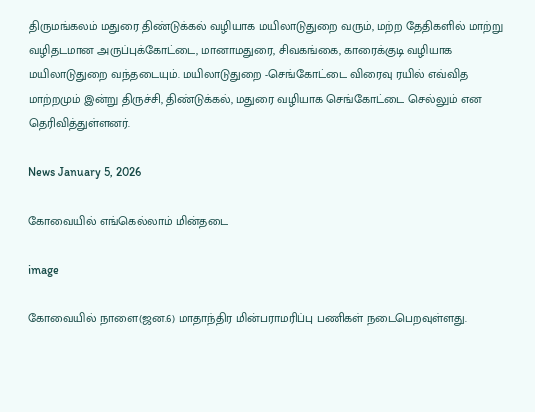திருமங்கலம் மதுரை திண்டுக்கல் வழியாக மயிலாடுதுறை வரும், மற்ற தேதிகளில் மாற்று வழிதடமான அருப்புக்கோட்டை, மானாமதுரை, சிவகங்கை, காரைக்குடி வழியாக மயிலாடுதுறை வந்தடையும். மயிலாடுதுறை -செங்கோட்டை விரைவு ரயில் எவ்வித மாற்றமும் இன்று திருச்சி, திண்டுக்கல், மதுரை வழியாக செங்கோட்டை செல்லும் என தெரிவித்துள்ளனர்.

News January 5, 2026

கோவையில் எங்கெல்லாம் மின்தடை

image

கோவையில் நாளை(ஜன.6) மாதாந்திர மின்பராமரிப்பு பணிகள் நடைபெறவுள்ளது.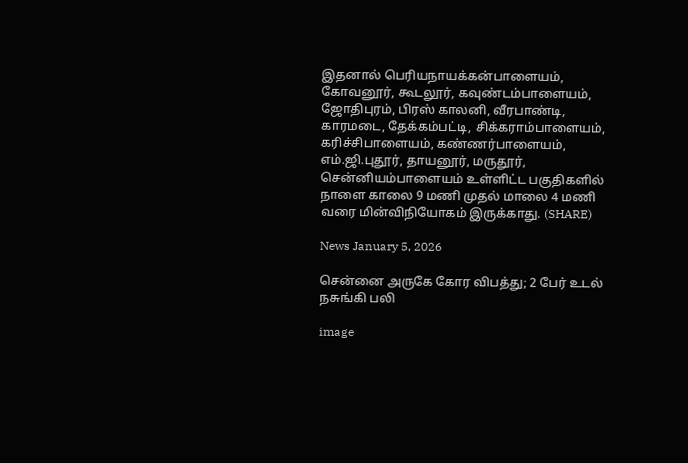இதனால் பெரியநாயக்கன்பாளையம், கோவனூர், கூடலூர், கவுண்டம்பாளையம், ஜோதிபுரம், பிரஸ் காலனி, வீரபாண்டி, காரமடை, தேக்கம்பட்டி, சிக்கராம்பாளையம், கரிச்சிபாளையம், கண்ணர்பாளையம், எம்.ஜி.புதூர், தாயனூர், மருதூர், சென்னியம்பாளையம் உள்ளிட்ட பகுதிகளில் நாளை காலை 9 மணி முதல் மாலை 4 மணி வரை மின்விநியோகம் இருக்காது. (SHARE)

News January 5, 2026

சென்னை அருகே கோர விபத்து; 2 பேர் உடல் நசுங்கி பலி

image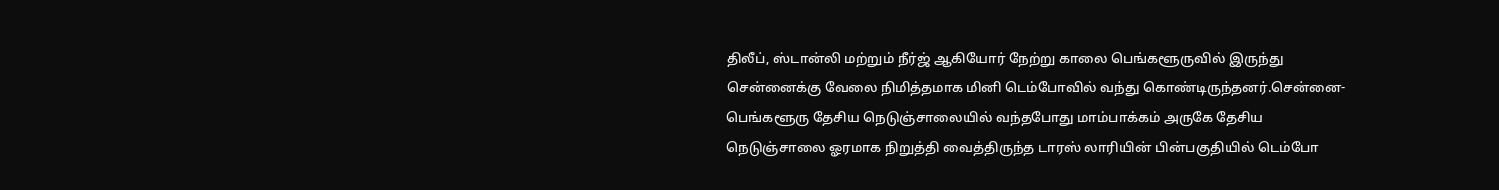திலீப், ஸ்டான்லி மற்றும் நீர்ஜ் ஆகியோர் நேற்று காலை பெங்களூருவில் இருந்து சென்னைக்கு வேலை நிமித்தமாக மினி டெம்போவில் வந்து கொண்டிருந்தனர்.சென்னை-பெங்களூரு தேசிய நெடுஞ்சாலையில் வந்தபோது மாம்பாக்கம் அருகே தேசிய நெடுஞ்சாலை ஓரமாக நிறுத்தி வைத்திருந்த டாரஸ் லாரியின் பின்பகுதியில் டெம்போ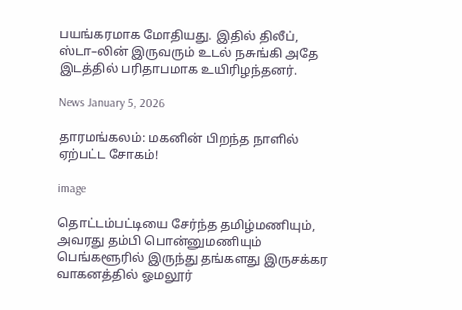பயங்கரமாக மோதியது. இதில் திலீப், ஸ்டா–லின் இருவரும் உடல் நசுங்கி அதே இடத்தில் பரிதாபமாக உயிரிழந்தனர்.

News January 5, 2026

தாரமங்கலம்: மகனின் பிறந்த நாளில் ஏற்பட்ட சோகம்!

image

தொட்டம்பட்டியை சேர்ந்த தமிழ்மணியும், அவரது தம்பி பொன்னுமணியும் பெங்களூரில் இருந்து தங்களது இருசக்கர வாகனத்தில் ஓமலூர்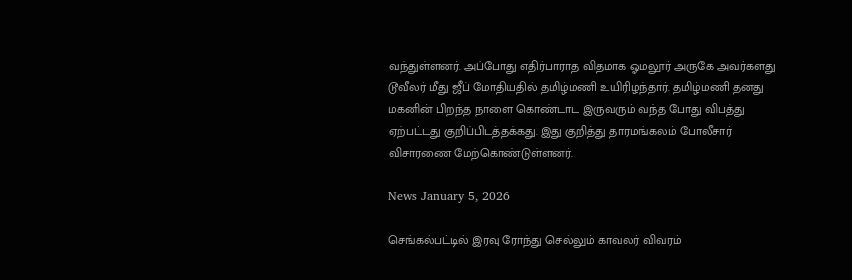வந்துள்ளனர். அப்போது எதிர்பாராத விதமாக ஓமலூர் அருகே அவர்களது டூவீலர் மீது ஜீப் மோதியதில் தமிழ்மணி உயிரிழந்தார். தமிழ்மணி தனது மகனின் பிறந்த நாளை கொண்டாட இருவரும் வந்த போது விபத்து ஏற்பட்டது குறிப்பிடத்தக்கது. இது குறித்து தாரமங்கலம் போலீசார் விசாரணை மேற்கொண்டுள்ளனர்.

News January 5, 2026

செங்கல்பட்டில் இரவு ரோந்து செல்லும் காவலர் விவரம்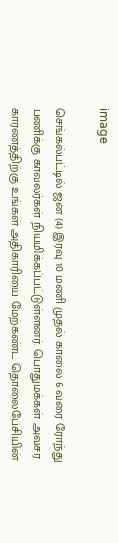image

செங்கல்பட்டில் ஜன (4) இரவு 10 மணி முதல் காலை 6 வரை ரோந்து பணிக்கு காவலர்கள் நியமிக்கப்பட்டுள்ளனர். பொதுமக்கள் அவசர காரணத்திற்கு உங்கள் அதிகாரியை மேற்கண்ட தொலைபேசியின்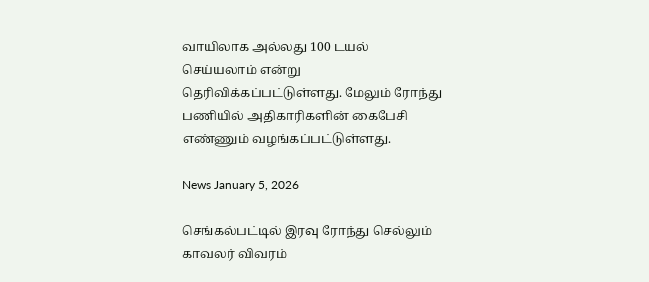வாயிலாக அல்லது 100 டயல் செய்யலாம் என்று தெரிவிக்கப்பட்டுள்ளது. மேலும் ரோந்து பணியில் அதிகாரிகளின் கைபேசி எண்ணும் வழங்கப்பட்டுள்ளது.

News January 5, 2026

செங்கல்பட்டில் இரவு ரோந்து செல்லும் காவலர் விவரம்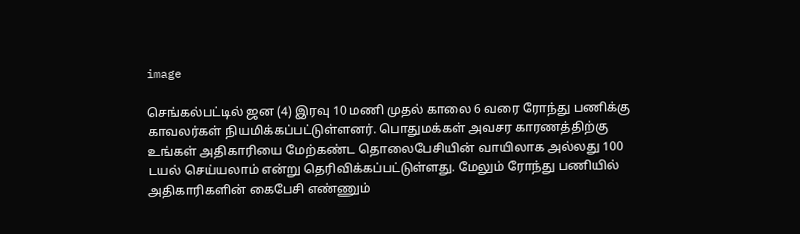image

செங்கல்பட்டில் ஜன (4) இரவு 10 மணி முதல் காலை 6 வரை ரோந்து பணிக்கு காவலர்கள் நியமிக்கப்பட்டுள்ளனர். பொதுமக்கள் அவசர காரணத்திற்கு உங்கள் அதிகாரியை மேற்கண்ட தொலைபேசியின் வாயிலாக அல்லது 100 டயல் செய்யலாம் என்று தெரிவிக்கப்பட்டுள்ளது. மேலும் ரோந்து பணியில் அதிகாரிகளின் கைபேசி எண்ணும்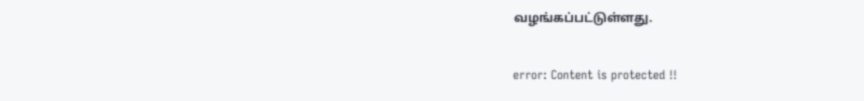வழங்கப்பட்டுள்ளது.

error: Content is protected !!